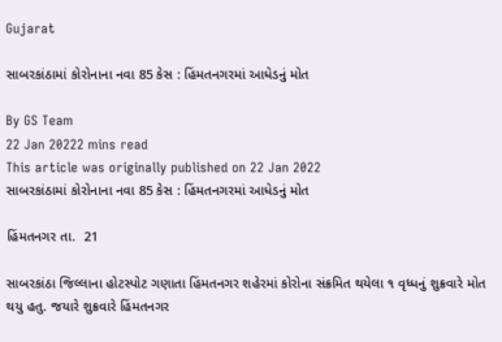Gujarat

સાબરકાંઠામાં કોરોનાના નવા 85 કેસ : હિંમતનગરમાં આધેડનું મોત

By GS Team
22 Jan 20222 mins read
This article was originally published on 22 Jan 2022
સાબરકાંઠામાં કોરોનાના નવા 85 કેસ : હિંમતનગરમાં આધેડનું મોત

હિંમતનગર તા.  21

સાબરકાંઠા જિલ્લાના હોટસ્પોટ ગણાતા હિંમતનગર શહેરમાં કોરોના સંક્રમિત થયેલા ૧ વૃધ્ધનું શુક્રવારે મોત થયુ હતુ. જયારે શુક્રવારે હિંમતનગર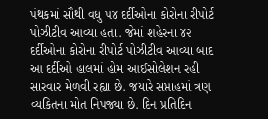પંથકમાં સૌથી વધુ ૫૪ દર્દીઓના કોરોના રીપોર્ટ પોઝીટીવ આવ્યા હતા. જેમાં શહેરના ૪૨ દર્દીઓના કોરોના રીપોર્ટ પોઝીટીવ આવ્યા બાદ આ દર્દીઓ હાલમાં હોમ આઈસોલેશન રહી સારવાર મેળવી રહ્યા છે. જયારે સપ્તાહમાં ત્રણ વ્યકિતના મોત નિપજ્યા છે. દિન પ્રતિદિન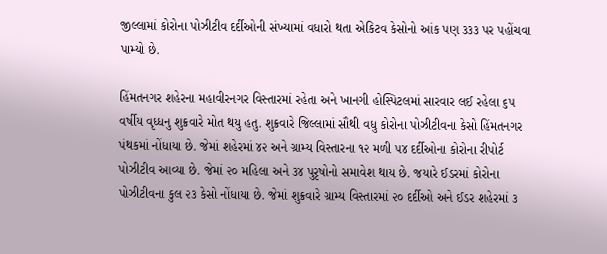જીલ્લામાં કોરોના પોઝીટીવ દર્દીઓની સંખ્યામાં વધારો થતા એકિટવ કેસોનો આંક પણ ૩૩૩ પર પહોંચવા પામ્યો છે.

હિંમતનગર શહેરના મહાવીરનગર વિસ્તારમાં રહેતા અને ખાનગી હોસ્પિટલમાં સારવાર લઈ રહેલા ૬૫ વર્ષીય વૃધ્ધનુ શુક્રવારે મોત થયુ હતુ. શુક્રવારે જિલ્લામાં સૌથી વધુ કોરોના પોઝીટીવના કેસો હિંમતનગર પંથકમાં નોંધાયા છે. જેમાં શહેરમાં ૪૨ અને ગ્રામ્ય વિસ્તારના ૧૨ મળી ૫૪ દર્દીઓના કોરોના રીપોર્ટ પોઝીટીવ આવ્યા છે. જેમાં ૨૦ મહિલા અને ૩૪ પુરૃષોનો સમાવેશ થાય છે. જયારે ઈડરમાં કોરોના પોઝીટીવના કુલ ૨૩ કેસો નોંધાયા છે. જેમાં શુક્રવારે ગ્રામ્ય વિસ્તારમાં ૨૦ દર્દીઓ અને ઈડર શહેરમાં ૩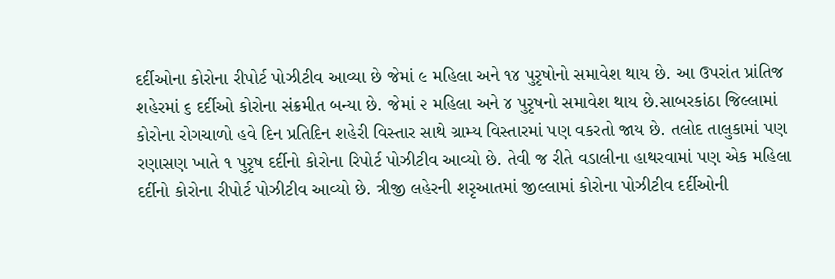દર્દીઓના કોરોના રીપોર્ટ પોઝીટીવ આવ્યા છે જેમાં ૯ મહિલા અને ૧૪ પુરૃષોનો સમાવેશ થાય છે. આ ઉપરાંત પ્રાંતિજ શહેરમાં ૬ દર્દીઓ કોરોના સંક્રમીત બન્યા છે. જેમાં ૨ મહિલા અને ૪ પુરૃષનો સમાવેશ થાય છે.સાબરકાંઠા જિલ્લામાં કોરોના રોગચાળો હવે દિન પ્રતિદિન શહેરી વિસ્તાર સાથે ગ્રામ્ય વિસ્તારમાં પણ વકરતો જાય છે. તલોદ તાલુકામાં પણ રણાસણ ખાતે ૧ પુરૃષ દર્દીનો કોરોના રિપોર્ટ પોઝીટીવ આવ્યો છે. તેવી જ રીતે વડાલીના હાથરવામાં પણ એક મહિલા દર્દીનો કોરોના રીપોર્ટ પોઝીટીવ આવ્યો છે. ત્રીજી લહેરની શરૃઆતમાં જીલ્લામાં કોરોના પોઝીટીવ દર્દીઓની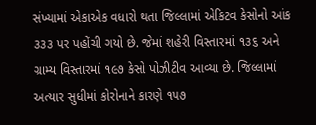સંખ્યામાં એકાએક વધારો થતા જિલ્લામાં એકિટવ કેસોનો આંક ૩૩૩ પર પહોંચી ગયો છે. જેમાં શહેરી વિસ્તારમાં ૧૩૬ અને ગ્રામ્ય વિસ્તારમાં ૧૯૭ કેસો પોઝીટીવ આવ્યા છે. જિલ્લામાં અત્યાર સુધીમાં કોરોનાને કારણે ૧૫૭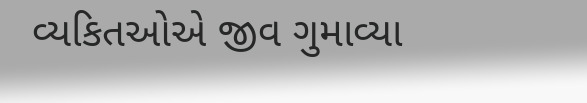વ્યકિતઓએ જીવ ગુમાવ્યા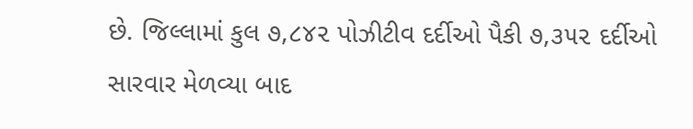છે. જિલ્લામાં કુલ ૭,૮૪૨ પોઝીટીવ દર્દીઓ પૈકી ૭,૩૫૨ દર્દીઓ સારવાર મેળવ્યા બાદ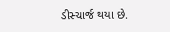ડીસ્ચાર્જ થયા છે.